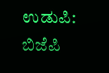ಉಡುಪಿ: ಬಿಜೆಪಿ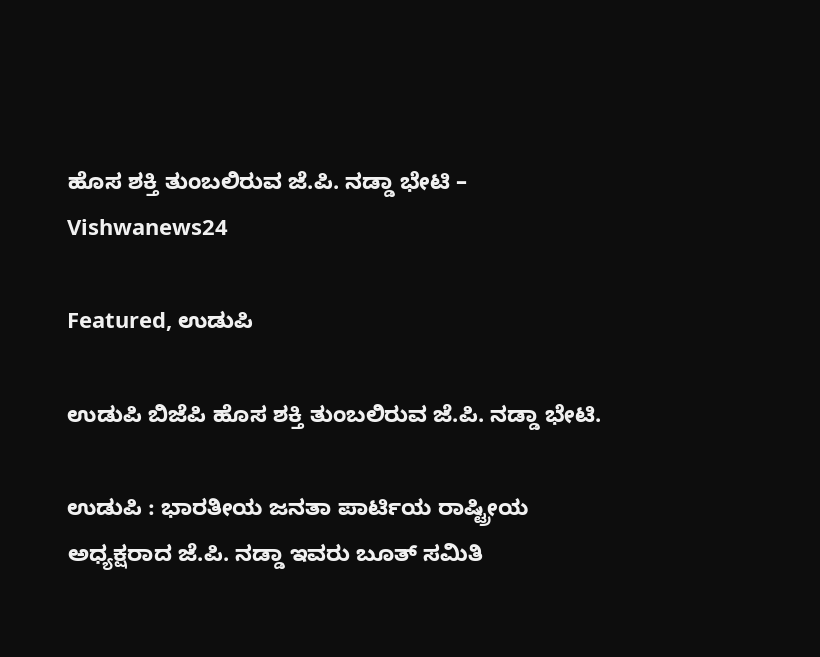ಹೊಸ ಶಕ್ತಿ ತುಂಬಲಿರುವ ಜೆ.ಪಿ. ನಡ್ಡಾ ಭೇಟಿ – Vishwanews24

Featured, ಉಡುಪಿ

ಉಡುಪಿ ಬಿಜೆಪಿ ಹೊಸ ಶಕ್ತಿ ತುಂಬಲಿರುವ ಜೆ.ಪಿ. ನಡ್ಡಾ ಭೇಟಿ.

ಉಡುಪಿ : ಭಾರತೀಯ ಜನತಾ ಪಾರ್ಟಿಯ ರಾಷ್ಟ್ರೀಯ ಅಧ್ಯಕ್ಷರಾದ ಜೆ.ಪಿ. ನಡ್ಡಾ ಇವರು ಬೂತ್ ಸಮಿತಿ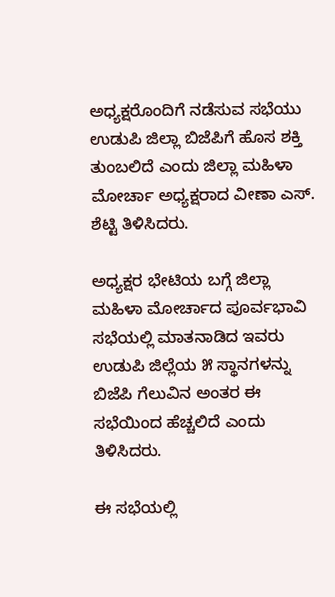ಅಧ್ಯಕ್ಷರೊಂದಿಗೆ ನಡೆಸುವ ಸಭೆಯು ಉಡುಪಿ ಜಿಲ್ಲಾ ಬಿಜೆಪಿಗೆ ಹೊಸ ಶಕ್ತಿ ತುಂಬಲಿದೆ ಎಂದು ಜಿಲ್ಲಾ ಮಹಿಳಾ ಮೋರ್ಚಾ ಅಧ್ಯಕ್ಷರಾದ ವೀಣಾ ಎಸ್. ಶೆಟ್ಟಿ ತಿಳಿಸಿದರು.

ಅಧ್ಯಕ್ಷರ ಭೇಟಿಯ ಬಗ್ಗೆ ಜಿಲ್ಲಾ ಮಹಿಳಾ ಮೋರ್ಚಾದ ಪೂರ್ವಭಾವಿ ಸಭೆಯಲ್ಲಿ ಮಾತನಾಡಿದ ಇವರು ಉಡುಪಿ ಜಿಲ್ಲೆಯ ೫ ಸ್ಥಾನಗಳನ್ನು ಬಿಜೆಪಿ ಗೆಲುವಿನ ಅಂತರ ಈ ಸಭೆಯಿಂದ ಹೆಚ್ಚಲಿದೆ ಎಂದು ತಿಳಿಸಿದರು.

ಈ ಸಭೆಯಲ್ಲಿ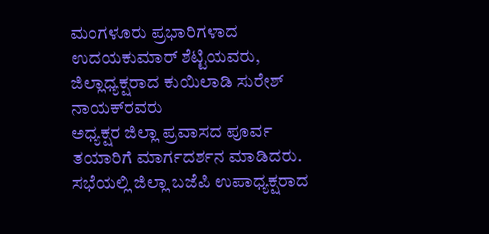ಮಂಗಳೂರು ಪ್ರಭಾರಿಗಳಾದ ಉದಯಕುಮಾರ್ ಶೆಟ್ಟಿಯವರು, ಜಿಲ್ಲಾಧ್ಯಕ್ಷರಾದ ಕುಯಿಲಾಡಿ ಸುರೇಶ್ ನಾಯಕ್‌ರವರು
ಅಧ್ಯಕ್ಷರ ಜಿಲ್ಲಾ ಪ್ರವಾಸದ ಪೂರ್ವ ತಯಾರಿಗೆ ಮಾರ್ಗದರ್ಶನ ಮಾಡಿದರು. ಸಭೆಯಲ್ಲಿ ಜಿಲ್ಲಾ ಬಜೆಪಿ ಉಪಾಧ್ಯಕ್ಷರಾದ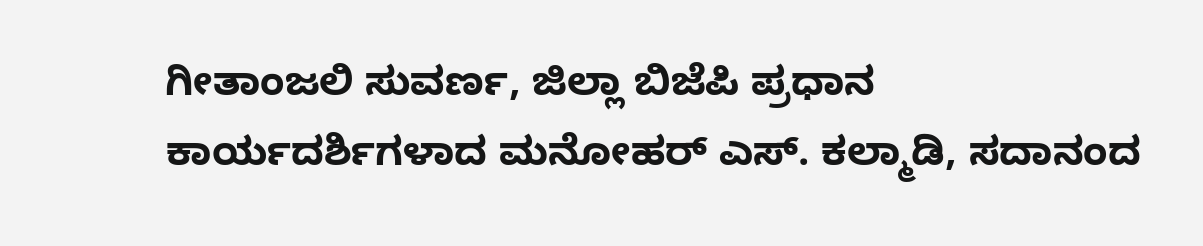ಗೀತಾಂಜಲಿ ಸುವರ್ಣ, ಜಿಲ್ಲಾ ಬಿಜೆಪಿ ಪ್ರಧಾನ ಕಾರ್ಯದರ್ಶಿಗಳಾದ ಮನೋಹರ್ ಎಸ್. ಕಲ್ಮಾಡಿ, ಸದಾನಂದ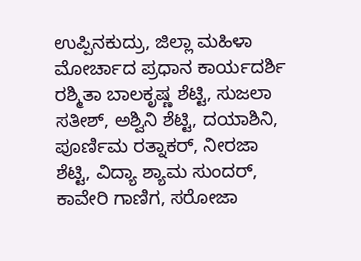ಉಪ್ಪಿನಕುದ್ರು, ಜಿಲ್ಲಾ ಮಹಿಳಾ ಮೋರ್ಚಾದ ಪ್ರಧಾನ ಕಾರ್ಯದರ್ಶಿ ರಶ್ಮಿತಾ ಬಾಲಕೃಷ್ಣ ಶೆಟ್ಟಿ, ಸುಜಲಾ ಸತೀಶ್, ಅಶ್ವಿನಿ ಶೆಟ್ಟಿ, ದಯಾಶಿನಿ, ಪೂರ್ಣಿಮ ರತ್ನಾಕರ್, ನೀರಜಾ ಶೆಟ್ಟಿ, ವಿದ್ಯಾ ಶ್ಯಾಮ ಸುಂದರ್, ಕಾವೇರಿ ಗಾಣಿಗ, ಸರೋಜಾ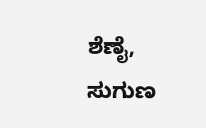ಶೆಣೈ, ಸುಗುಣ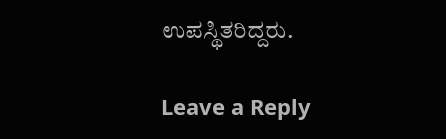ಉಪಸ್ಥಿತರಿದ್ದರು.

Leave a Reply